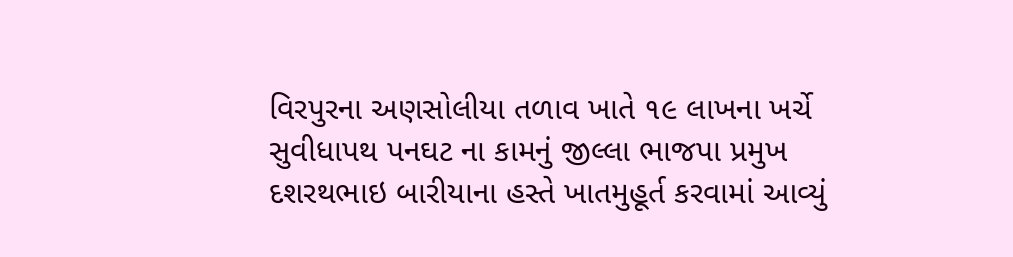વિરપુરના અણસોલીયા તળાવ ખાતે ૧૯ લાખના ખર્ચે સુવીધાપથ પનઘટ ના કામનું જીલ્લા ભાજપા પ્રમુખ દશરથભાઇ બારીયાના હસ્તે ખાતમુહૂર્ત કરવામાં આવ્યું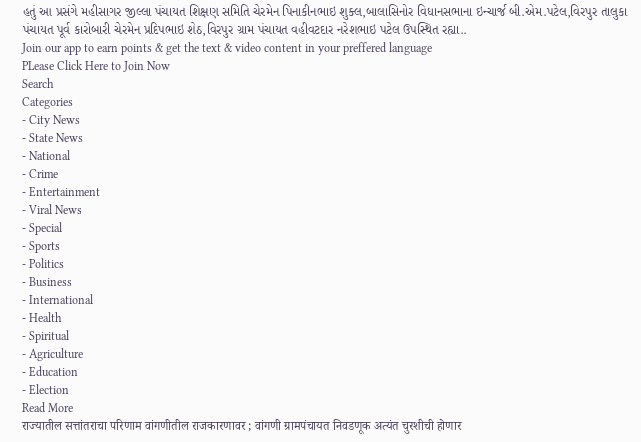હતું આ પ્રસંગે મહીસાગર જીલ્લા પંચાયત શિક્ષણ સમિતિ ચેરમેન પિનાકીનભાઇ શુક્લ,બાલાસિનોર વિધાનસભાના ઇન્ચાર્જ બી.એમ.પટેલ,વિરપુર તાલુકા પંચાયત પૂર્વ કારોબારી ચેરમેન પ્રદિપભાઇ શેઠ,વિરપુર ગ્રામ પંચાયત વહીવટદાર નરેશભાઇ પટેલ ઉપસ્થિત રહ્યા..
Join our app to earn points & get the text & video content in your preffered language
PLease Click Here to Join Now
Search
Categories
- City News
- State News
- National
- Crime
- Entertainment
- Viral News
- Special
- Sports
- Politics
- Business
- International
- Health
- Spiritual
- Agriculture
- Education
- Election
Read More
राज्यातील सत्तांतराचा परिणाम वांगणीतील राजकारणावर ; वांगणी ग्रामपंचायत निवडणूक अत्यंत चुरशीची होणार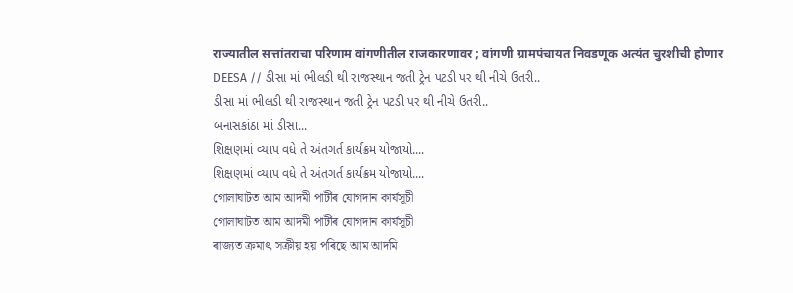राज्यातील सत्तांतराचा परिणाम वांगणीतील राजकारणावर ; वांगणी ग्रामपंचायत निवडणूक अत्यंत चुरशीची होणार
DEESA // ડીસા માં ભીલડી થી રાજસ્થાન જતી ટ્રેન પટડી પર થી નીચે ઉતરી..
ડીસા માં ભીલડી થી રાજસ્થાન જતી ટ્રેન પટડી પર થી નીચે ઉતરી..
બનાસકાંઠા માં ડીસા...
શિક્ષણમાં વ્યાપ વધે તે અંતગર્ત કાર્યક્રમ યોજાયો....
શિક્ષણમાં વ્યાપ વધે તે અંતગર્ત કાર્યક્રમ યોજાયો....
গোলাঘাটত আম আদমী পাৰ্টীৰ যোগদান কাৰ্যসূচী
গোলাঘাটত আম আদমী পাৰ্টীৰ যোগদান কাৰ্যসূচী
ৰাজ্যত ক্ৰমাৎ সক্ৰীয় হয় পৰিছে আম আদমি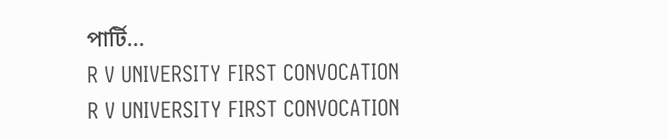পাৰ্টি...
R V UNIVERSITY FIRST CONVOCATION
R V UNIVERSITY FIRST CONVOCATION